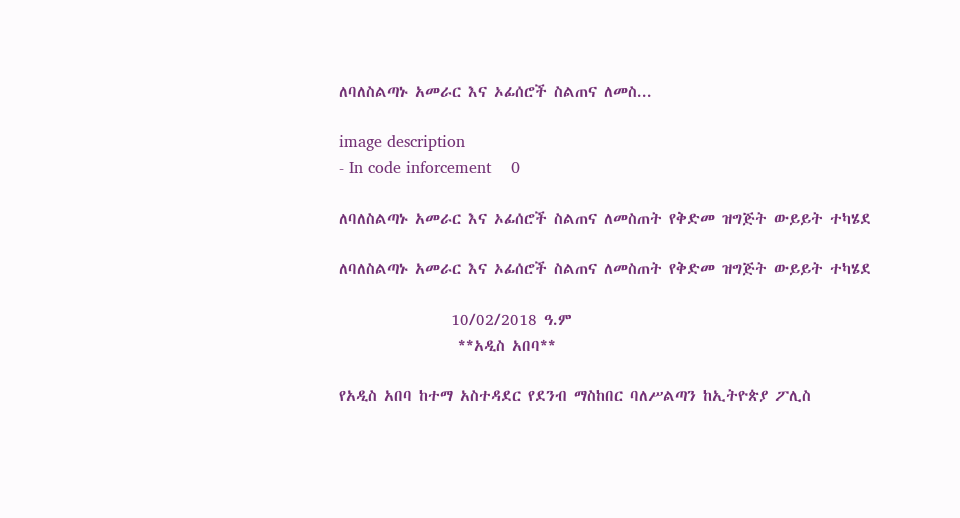ለባለስልጣኑ አመራር እና ኦፊሰሮች ስልጠና ለመስ...

image description
- In code inforcement    0

ለባለስልጣኑ አመራር እና ኦፊሰሮች ስልጠና ለመስጠት የቅድመ ዝግጅት ውይይት ተካሄደ

ለባለስልጣኑ አመራር እና ኦፊሰሮች ስልጠና ለመስጠት የቅድመ ዝግጅት ውይይት ተካሄደ

                10/02/2018 ዓ.ም
                 **አዲስ አበባ**

የአዲስ አበባ ከተማ አስተዳደር የደንብ ማስከበር ባለሥልጣን ከኢትዮጵያ ፖሊስ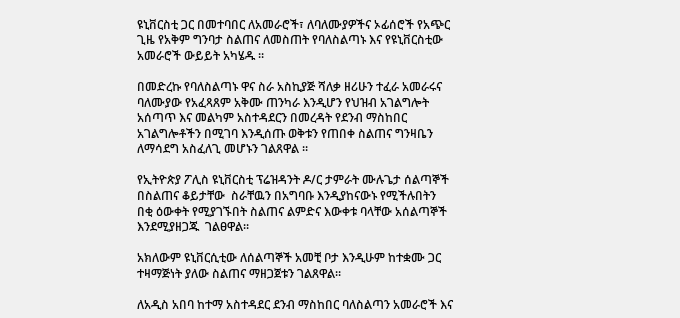ዩኒቨርስቲ ጋር በመተባበር ለአመራሮች፣ ለባለሙያዎችና ኦፊሰሮች የአጭር ጊዜ የአቅም ግንባታ ስልጠና ለመስጠት የባለስልጣኑ እና የዩኒቨርስቲው አመራሮች ውይይት አካሄዱ ።

በመድረኩ የባለስልጣኑ ዋና ስራ አስኪያጅ ሻለቃ ዘሪሁን ተፈራ አመራሩና ባለሙያው የአፈጻጸም አቅሙ ጠንካራ እንዲሆን የህዝብ አገልግሎት አሰጣጥ እና መልካም አስተዳደርን በመረዳት የደንብ ማስከበር አገልግሎቶችን በሚገባ እንዲሰጡ ወቅቱን የጠበቀ ስልጠና ግንዛቤን ለማሳደግ አስፈለጊ መሆኑን ገልጸዋል ።

የኢትዮጵያ ፖሊስ ዩኒቨርስቲ ፕሬዝዳንት ዶ/ር ታምራት ሙሉጌታ ሰልጣኞች በስልጠና ቆይታቸው  ስራቸዉን በአግባቡ እንዲያከናውኑ የሚችሉበትን በቂ ዕውቀት የሚያገኙበት ስልጠና ልምድና እውቀቱ ባላቸው አሰልጣኞች እንደሚያዘጋጁ  ገልፀዋል፡፡

አክለውም ዩኒቨርሲቲው ለሰልጣኞች አመቺ ቦታ እንዲሁም ከተቋሙ ጋር ተዛማጅነት ያለው ስልጠና ማዘጋጀቱን ገልጸዋል።

ለአዲስ አበባ ከተማ አስተዳደር ደንብ ማስከበር ባለስልጣን አመራሮች እና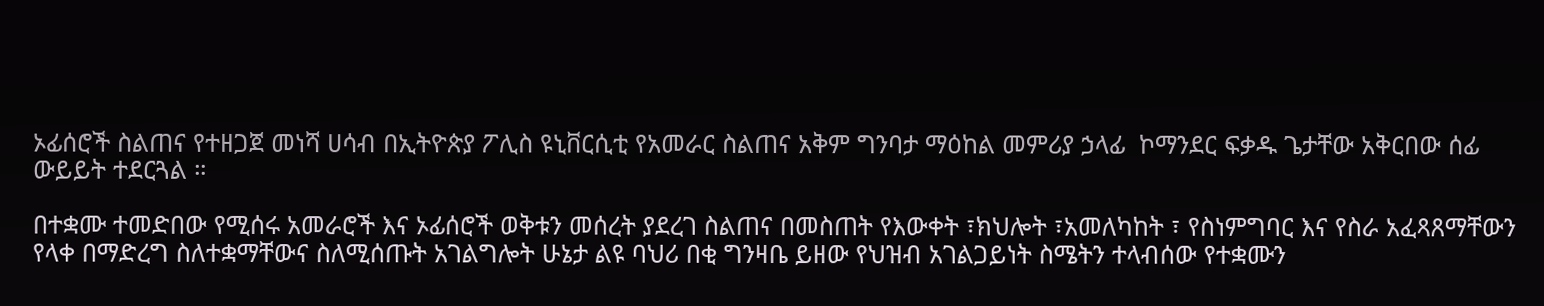ኦፊሰሮች ስልጠና የተዘጋጀ መነሻ ሀሳብ በኢትዮጵያ ፖሊስ ዩኒቨርሲቲ የአመራር ስልጠና አቅም ግንባታ ማዕከል መምሪያ ኃላፊ  ኮማንደር ፍቃዱ ጌታቸው አቅርበው ሰፊ ውይይት ተደርጓል ።

በተቋሙ ተመድበው የሚሰሩ አመራሮች እና ኦፊሰሮች ወቅቱን መሰረት ያደረገ ስልጠና በመስጠት የእውቀት ፣ክህሎት ፣አመለካከት ፣ የስነምግባር እና የስራ አፈጻጸማቸውን የላቀ በማድረግ ስለተቋማቸውና ስለሚሰጡት አገልግሎት ሁኔታ ልዩ ባህሪ በቂ ግንዛቤ ይዘው የህዝብ አገልጋይነት ስሜትን ተላብሰው የተቋሙን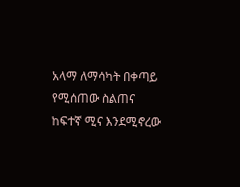አላማ ለማሳካት በቀጣይ የሚሰጠው ስልጠና ከፍተኛ ሚና እንደሚኖረው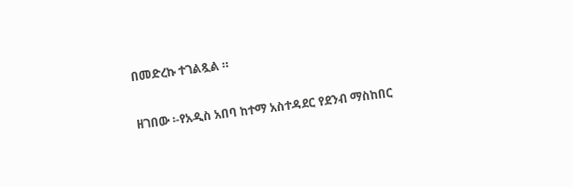በመድረኩ ተገልጿል ።

ዘገበው ፡-የአዲስ አበባ ከተማ አስተዳደር የደንብ ማስከበር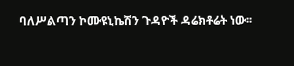ባለሥልጣን ኮሙዩኒኬሽን ጉዳዮች ዳሬክቶሬት ነው፡፡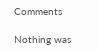Comments

Nothing was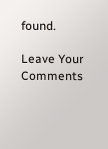found.

Leave Your Comments